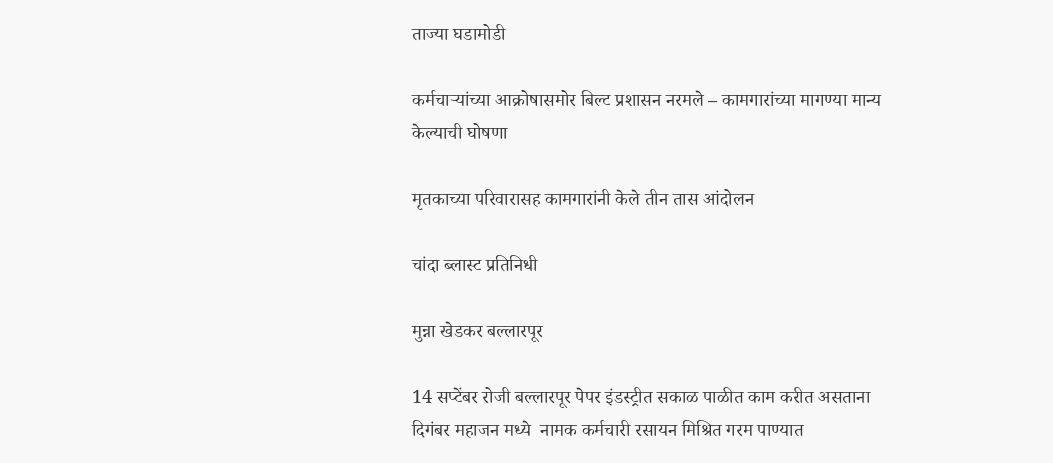ताज्या घडामोडी

कर्मचाऱ्यांच्या आक्रोषासमोर बिल्ट प्रशासन नरमले – कामगारांच्या मागण्या मान्य केल्याची घोषणा

मृतकाच्या परिवारासह कामगारांनी केले तीन तास आंदोलन

चांदा ब्लास्ट प्रतिनिधी

मुन्ना खेडकर बल्लारपूर

14 सप्टेंबर रोजी बल्लारपूर पेपर इंडस्ट्रीत सकाळ पाळीत काम करीत असताना दिगंबर महाजन मध्ये  नामक कर्मचारी रसायन मिश्रित गरम पाण्यात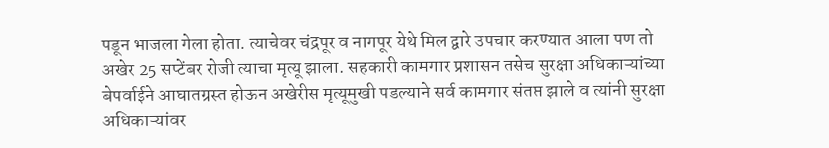पडून भाजला गेला होता. त्याचेवर चंद्रपूर व नागपूर येथे मिल द्वारे उपचार करण्यात आला पण तो अखेर 25 सप्टेंबर रोजी त्याचा मृत्यू झाला. सहकारी कामगार प्रशासन तसेच सुरक्षा अधिकाऱ्यांच्या बेपर्वाईने आघातग्रस्त होऊन अखेरीस मृत्यूमुखी पडल्याने सर्व कामगार संतप्त झाले व त्यांनी सुरक्षा अधिकाऱ्यांवर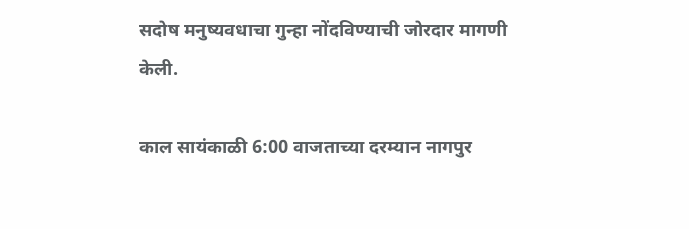सदोष मनुष्यवधाचा गुन्हा नोंदविण्याची जोरदार मागणी केली.

काल सायंकाळी 6:00 वाजताच्या दरम्यान नागपुर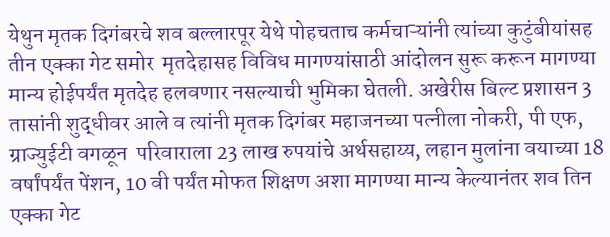येथुन मृतक दिगंबरचे शव बल्लारपूर येथे पोहचताच कर्मचाऱ्यांनी त्यांच्या कुटुंबीयांसह तीन एक्का गेट समोर  मृतदेहासह विविध मागण्यांसाठी आंदोलन सुरू करून मागण्या मान्य होईपर्यंत मृतदेह हलवणार नसल्याची भुमिका घेतली. अखेरीस बिल्ट प्रशासन 3 तासांनी शुद्धीवर आले व त्यांनी मृतक दिगंबर महाजनच्या पत्नीला नोकरी, पी एफ, ग्राज्युईटी वगळून  परिवाराला 23 लाख रुपयांचे अर्थसहाय्य, लहान मुलांना वयाच्या 18 वर्षांपर्यंत पेंशन, 10 वी पर्यंत मोफत शिक्षण अशा मागण्या मान्य केल्यानंतर शव तिन एक्का गेट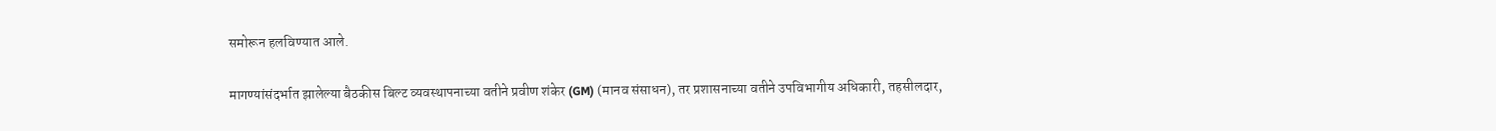समोरून हलविण्यात आले.

मागण्यांसंदर्भात झालेल्या बैठकीस बिल्ट व्यवस्थापनाच्या वतीने प्रवीण शंकेर (GM) (मानव संसाधन), तर प्रशासनाच्या वतीने उपविभागीय अधिकारी, तहसीलदार,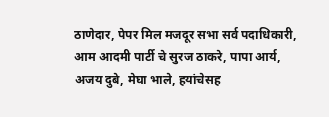ठाणेदार, पेपर मिल मजदूर सभा सर्व पदाधिकारी, आम आदमी पार्टी चे सुरज ठाकरे, पापा आर्य, अजय दुबे, मेघा भाले, हयांचेसह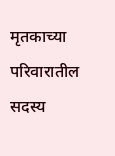मृतकाच्या परिवारातील सदस्य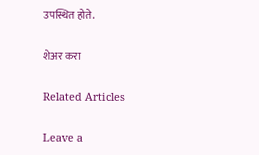उपस्थित होते.

शेअर करा

Related Articles

Leave a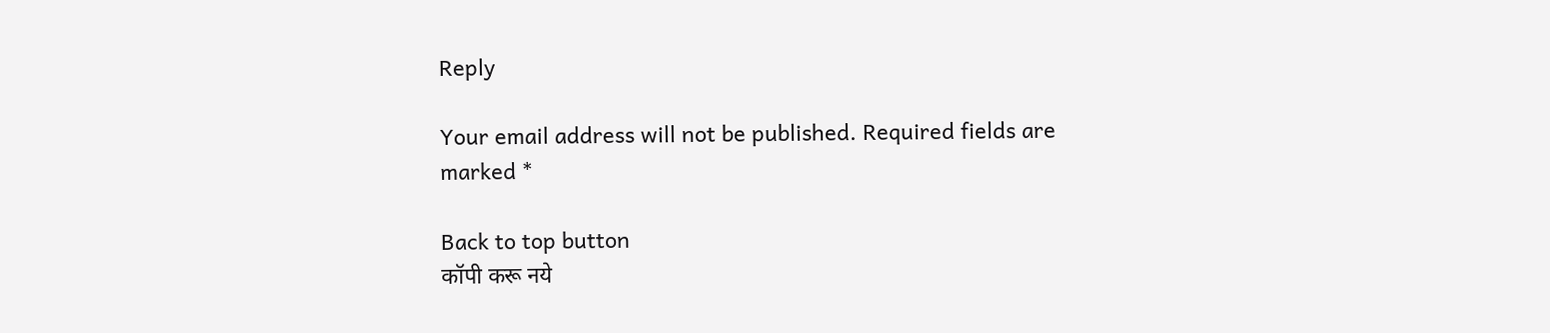Reply

Your email address will not be published. Required fields are marked *

Back to top button
कॉपी करू नये